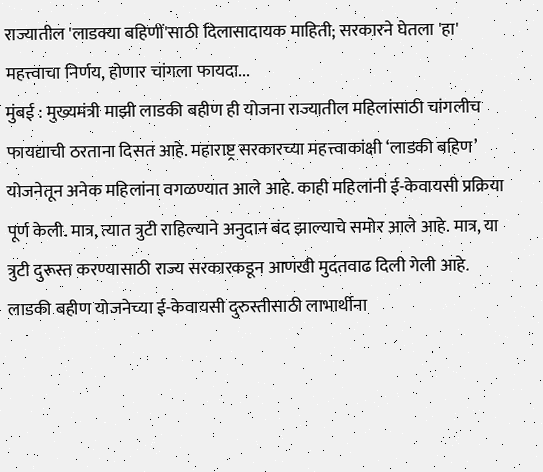राज्यातील 'लाडक्या बहिणीं'साठी दिलासादायक माहिती; सरकारने घेतला 'हा' महत्त्वाचा निर्णय, होणार चांगला फायदा...
मुंबई : मुख्यमंत्री माझी लाडकी बहीण ही योजना राज्यातील महिलांसाठी चांगलीच फायद्याची ठरताना दिसत आहे. महाराष्ट्र सरकारच्या महत्त्वाकांक्षी ‘लाडकी बहिण’ योजनेतून अनेक महिलांना वगळण्यात आले आहे. काही महिलांनी ई-केवायसी प्रक्रिया पूर्ण केली. मात्र, त्यात त्रुटी राहिल्याने अनुदान बंद झाल्याचे समोर आले आहे. मात्र, या त्रुटी दुरूस्त करण्यासाठी राज्य सरकारकडून आणखी मुदतवाढ दिली गेली आहे.
लाडकी बहीण योजनेच्या ई-केवायसी दुरुस्तीसाठी लाभार्थीना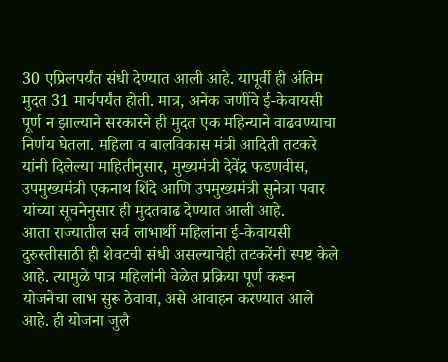30 एप्रिलपर्यंत संधी देण्यात आली आहे. यापूर्वी ही अंतिम मुदत 31 मार्चपर्यंत होती. मात्र, अनेक जणींचे ई-केवायसी पूर्ण न झाल्याने सरकारने ही मुदत एक महिन्याने वाढवण्याचा निर्णय घेतला. महिला व बालविकास मंत्री आदिती तटकरे यांनी दिलेल्या माहितीनुसार, मुख्यमंत्री देवेंद्र फडणवीस, उपमुख्यमंत्री एकनाथ शिंदे आणि उपमुख्यमंत्री सुनेत्रा पवार यांच्या सूचनेनुसार ही मुदतवाढ देण्यात आली आहे.
आता राज्यातील सर्व लाभार्थी महिलांना ई-केवायसी दुरुस्तीसाठी ही शेवटची संधी असल्याचेही तटकरेंनी स्पष्ट केले आहे. त्यामुळे पात्र महिलांनी वेळेत प्रक्रिया पूर्ण करून योजनेचा लाभ सुरू ठेवावा, असे आवाहन करण्यात आले आहे. ही योजना जुलै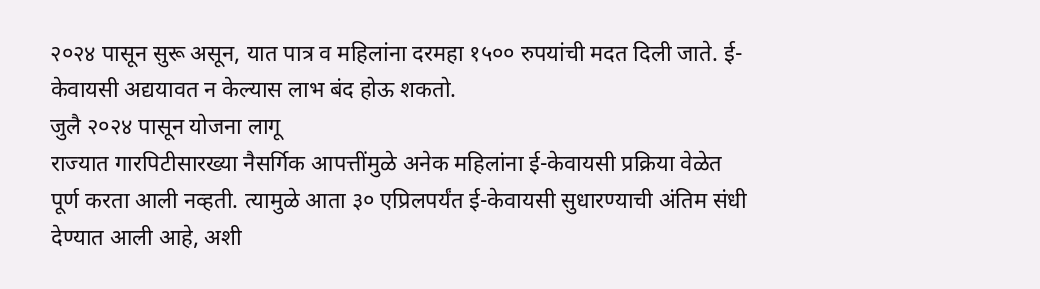२०२४ पासून सुरू असून, यात पात्र व महिलांना दरमहा १५०० रुपयांची मदत दिली जाते. ई-केवायसी अद्ययावत न केल्यास लाभ बंद होऊ शकतो.
जुलै २०२४ पासून योजना लागू
राज्यात गारपिटीसारख्या नैसर्गिक आपत्तींमुळे अनेक महिलांना ई-केवायसी प्रक्रिया वेळेत पूर्ण करता आली नव्हती. त्यामुळे आता ३० एप्रिलपर्यंत ई-केवायसी सुधारण्याची अंतिम संधी देण्यात आली आहे, अशी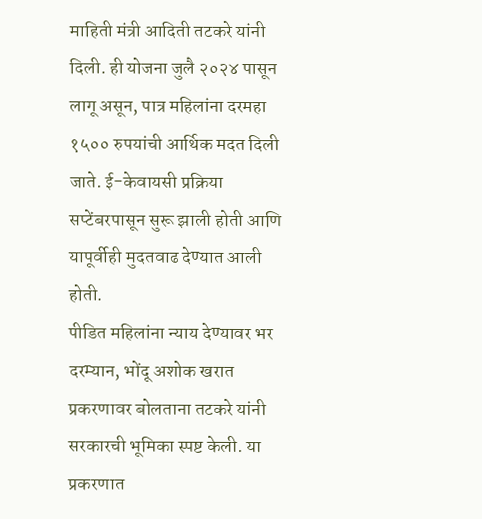माहिती मंत्री आदिती तटकरे यांनी दिली. ही योजना जुलै २०२४ पासून लागू असून, पात्र महिलांना दरमहा १५०० रुपयांची आर्थिक मदत दिली जाते. ई-केवायसी प्रक्रिया सप्टेंबरपासून सुरू झाली होती आणि यापूर्वीही मुदतवाढ देण्यात आली होती.
पीडित महिलांना न्याय देण्यावर भर
दरम्यान, भोंदू अशोक खरात प्रकरणावर बोलताना तटकरे यांनी सरकारची भूमिका स्पष्ट केली. या प्रकरणात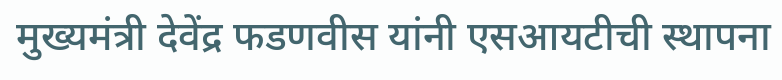मुख्यमंत्री देवेंद्र फडणवीस यांनी एसआयटीची स्थापना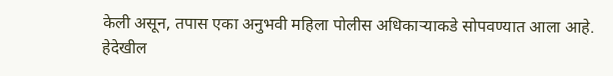केली असून, तपास एका अनुभवी महिला पोलीस अधिकाऱ्याकडे सोपवण्यात आला आहे.
हेदेखील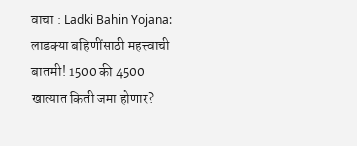वाचा : Ladki Bahin Yojana: लाडक्या बहिणींसाठी महत्त्वाची बातमी! 1500 की 4500 खात्यात किती जमा होणार?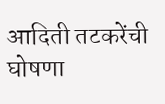आदिती तटकरेंची घोषणा